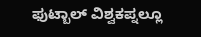ಫುಟ್ಬಾಲ್ ವಿಶ್ವಕಪ್ನಲ್ಲೂ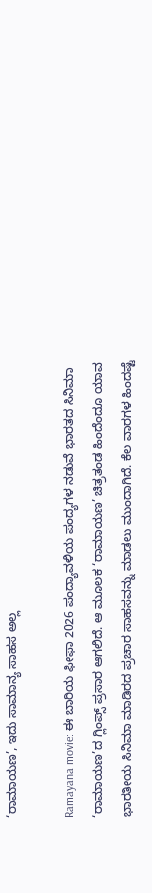‘ರಾಮಾಯಣ’, ಇದು ಸಾಮಾನ್ಯ ಸಾಹಸ ಅಲ್ಲ

Ramayana movie: ಈ ಬಾರಿಯ ಫೀಫಾ 2026 ಪಂದ್ಯಾವಳಿಯ ಪಂದ್ಯಗಳ ನಡುವೆ ಭಾರತದ ಸಿನಿಮಾ ‘ರಾಮಾಯಣ’ದ ಗ್ಲಿಂಪ್ಸ್ ಪ್ರಸಾರ ಆಗಲಿದೆ. ಆ ಮೂಲಕ ‘ರಾಮಾಯಣ’ ಚಿತ್ರತಂಡ ಹಿಂದೆಂದೂ ಯಾವ ಭಾರತೀಯ ಸಿನಿಮಾ ಮಾಡಿರದ ಪ್ರಚಾರ ಸಾಹಸವನ್ನು ಮಾಡಲು ಮುಂದಾಗಿದೆ. ಕೆಲ ವಾರಗಳ ಹಿಂದಷ್ಟೆ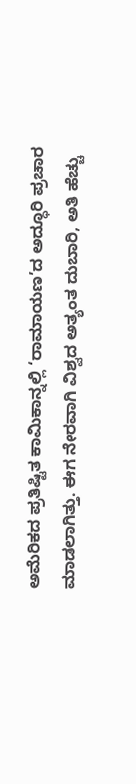ಅಮೆರಿಕದ ಪ್ರತಿಷ್ಟಿತ ಕಾಮಿಕಾನ್ನಲ್ಲಿ ‘ರಾಮಾಯಣ’ದ ಅದ್ಧೂರಿ ಪ್ರಚಾರ ಮಾಡಲಾಗಿತ್ತು. ಈಗ ನೇರವಾಗಿ ವಿಶ್ವದ ಅತ್ಯಂತ ದುಬಾರಿ, ಅತಿ ಹೆಚ್ಚು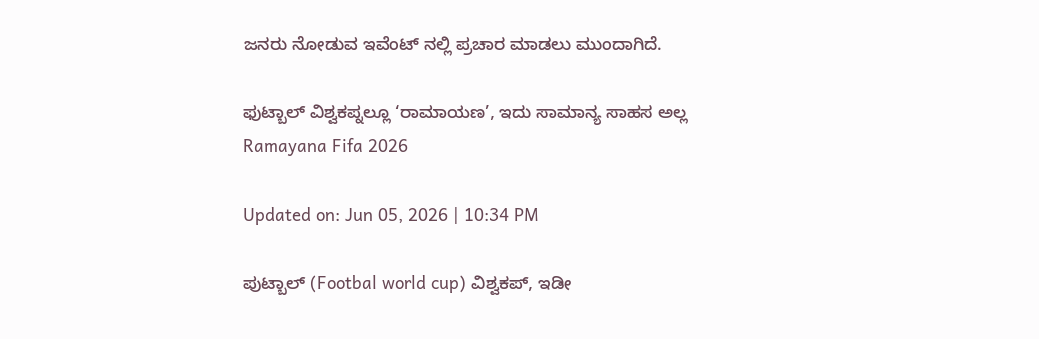ಜನರು ನೋಡುವ ಇವೆಂಟ್ ನಲ್ಲಿ ಪ್ರಚಾರ ಮಾಡಲು ಮುಂದಾಗಿದೆ.

ಫುಟ್ಬಾಲ್ ವಿಶ್ವಕಪ್ನಲ್ಲೂ ‘ರಾಮಾಯಣ’, ಇದು ಸಾಮಾನ್ಯ ಸಾಹಸ ಅಲ್ಲ
Ramayana Fifa 2026

Updated on: Jun 05, 2026 | 10:34 PM

ಪುಟ್ಬಾಲ್ (Footbal world cup) ವಿಶ್ವಕಪ್, ಇಡೀ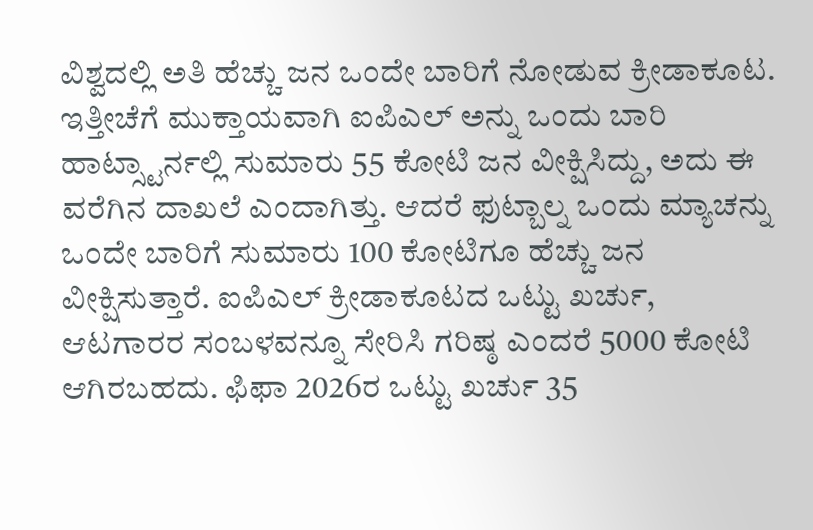ವಿಶ್ವದಲ್ಲಿ ಅತಿ ಹೆಚ್ಚು ಜನ ಒಂದೇ ಬಾರಿಗೆ ನೋಡುವ ಕ್ರೀಡಾಕೂಟ. ಇತ್ತೀಚೆಗೆ ಮುಕ್ತಾಯವಾಗಿ ಐಪಿಎಲ್ ಅನ್ನು ಒಂದು ಬಾರಿ ಹಾಟ್ಸ್ಟಾರ್ನಲ್ಲಿ ಸುಮಾರು 55 ಕೋಟಿ ಜನ ವೀಕ್ಷಿಸಿದ್ದು, ಅದು ಈ ವರೆಗಿನ ದಾಖಲೆ ಎಂದಾಗಿತ್ತು. ಆದರೆ ಫುಟ್ಬಾಲ್ನ ಒಂದು ಮ್ಯಾಚನ್ನು ಒಂದೇ ಬಾರಿಗೆ ಸುಮಾರು 100 ಕೋಟಿಗೂ ಹೆಚ್ಚು ಜನ ವೀಕ್ಷಿಸುತ್ತಾರೆ. ಐಪಿಎಲ್ ಕ್ರೀಡಾಕೂಟದ ಒಟ್ಟು ಖರ್ಚು, ಆಟಗಾರರ ಸಂಬಳವನ್ನೂ ಸೇರಿಸಿ ಗರಿಷ್ಠ ಎಂದರೆ 5000 ಕೋಟಿ ಆಗಿರಬಹದು. ಫಿಫಾ 2026ರ ಒಟ್ಟು ಖರ್ಚು 35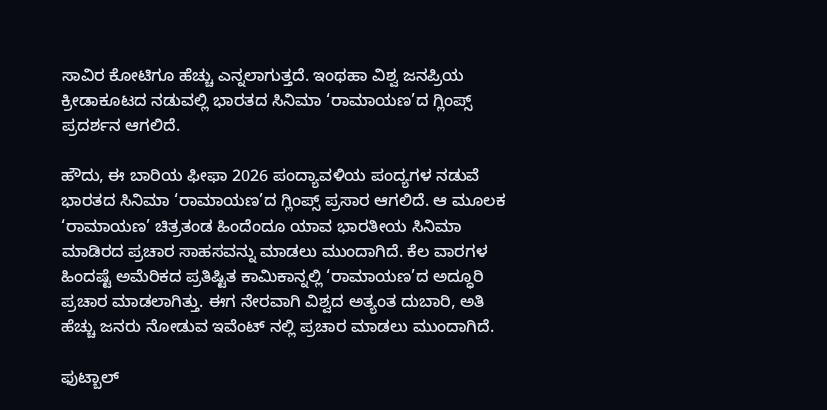ಸಾವಿರ ಕೋಟಿಗೂ ಹೆಚ್ಚು ಎನ್ನಲಾಗುತ್ತದೆ. ಇಂಥಹಾ ವಿಶ್ವ ಜನಪ್ರಿಯ ಕ್ರೀಡಾಕೂಟದ ನಡುವಲ್ಲಿ ಭಾರತದ ಸಿನಿಮಾ ‘ರಾಮಾಯಣ’ದ ಗ್ಲಿಂಪ್ಸ್ ಪ್ರದರ್ಶನ ಆಗಲಿದೆ.

ಹೌದು, ಈ ಬಾರಿಯ ಫೀಫಾ 2026 ಪಂದ್ಯಾವಳಿಯ ಪಂದ್ಯಗಳ ನಡುವೆ ಭಾರತದ ಸಿನಿಮಾ ‘ರಾಮಾಯಣ’ದ ಗ್ಲಿಂಪ್ಸ್ ಪ್ರಸಾರ ಆಗಲಿದೆ. ಆ ಮೂಲಕ ‘ರಾಮಾಯಣ’ ಚಿತ್ರತಂಡ ಹಿಂದೆಂದೂ ಯಾವ ಭಾರತೀಯ ಸಿನಿಮಾ ಮಾಡಿರದ ಪ್ರಚಾರ ಸಾಹಸವನ್ನು ಮಾಡಲು ಮುಂದಾಗಿದೆ. ಕೆಲ ವಾರಗಳ ಹಿಂದಷ್ಟೆ ಅಮೆರಿಕದ ಪ್ರತಿಷ್ಟಿತ ಕಾಮಿಕಾನ್ನಲ್ಲಿ ‘ರಾಮಾಯಣ’ದ ಅದ್ಧೂರಿ ಪ್ರಚಾರ ಮಾಡಲಾಗಿತ್ತು. ಈಗ ನೇರವಾಗಿ ವಿಶ್ವದ ಅತ್ಯಂತ ದುಬಾರಿ, ಅತಿ ಹೆಚ್ಚು ಜನರು ನೋಡುವ ಇವೆಂಟ್ ನಲ್ಲಿ ಪ್ರಚಾರ ಮಾಡಲು ಮುಂದಾಗಿದೆ.

ಫುಟ್ಬಾಲ್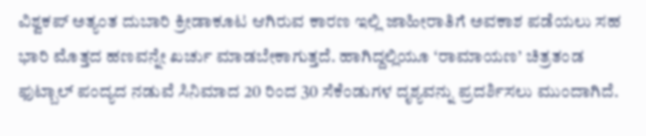ವಿಶ್ವಕಪ್ ಅತ್ಯಂತ ದುಬಾರಿ ಕ್ರೀಡಾಕೂಟ ಆಗಿರುವ ಕಾರಣ ಇಲ್ಲಿ ಜಾಹೀರಾತಿಗೆ ಅವಕಾಶ ಪಡೆಯಲು ಸಹ ಭಾರಿ ಮೊತ್ತದ ಹಣವನ್ನೇ ಖರ್ಚು ಮಾಡಬೇಕಾಗುತ್ತದೆ. ಹಾಗಿದ್ದಲ್ಲಿಯೂ ‘ರಾಮಾಯಣ’ ಚಿತ್ರತಂಡ ಫುಟ್ಬಾಲ್ ಪಂದ್ಯದ ನಡುವೆ ಸಿನಿಮಾದ 20 ರಿಂದ 30 ಸೆಕೆಂಡುಗಳ ದೃಶ್ಯವನ್ನು ಪ್ರದರ್ಶಿಸಲು ಮುಂದಾಗಿದೆ.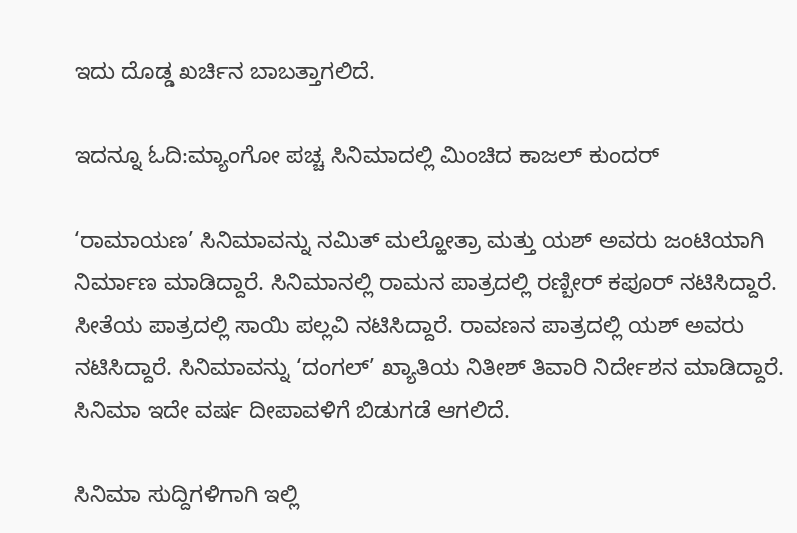ಇದು ದೊಡ್ಡ ಖರ್ಚಿನ ಬಾಬತ್ತಾಗಲಿದೆ.

ಇದನ್ನೂ ಓದಿ:ಮ್ಯಾಂಗೋ ಪಚ್ಚ ಸಿನಿಮಾದಲ್ಲಿ ಮಿಂಚಿದ ಕಾಜಲ್ ಕುಂದರ್

‘ರಾಮಾಯಣ’ ಸಿನಿಮಾವನ್ನು ನಮಿತ್ ಮಲ್ಹೋತ್ರಾ ಮತ್ತು ಯಶ್ ಅವರು ಜಂಟಿಯಾಗಿ ನಿರ್ಮಾಣ ಮಾಡಿದ್ದಾರೆ. ಸಿನಿಮಾನಲ್ಲಿ ರಾಮನ ಪಾತ್ರದಲ್ಲಿ ರಣ್ಬೀರ್ ಕಪೂರ್ ನಟಿಸಿದ್ದಾರೆ. ಸೀತೆಯ ಪಾತ್ರದಲ್ಲಿ ಸಾಯಿ ಪಲ್ಲವಿ ನಟಿಸಿದ್ದಾರೆ. ರಾವಣನ ಪಾತ್ರದಲ್ಲಿ ಯಶ್ ಅವರು ನಟಿಸಿದ್ದಾರೆ. ಸಿನಿಮಾವನ್ನು ‘ದಂಗಲ್’ ಖ್ಯಾತಿಯ ನಿತೀಶ್ ತಿವಾರಿ ನಿರ್ದೇಶನ ಮಾಡಿದ್ದಾರೆ. ಸಿನಿಮಾ ಇದೇ ವರ್ಷ ದೀಪಾವಳಿಗೆ ಬಿಡುಗಡೆ ಆಗಲಿದೆ.

ಸಿನಿಮಾ ಸುದ್ದಿಗಳಿಗಾಗಿ ಇಲ್ಲಿ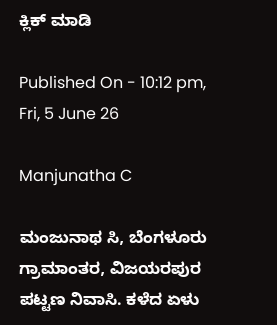ಕ್ಲಿಕ್ ಮಾಡಿ

Published On - 10:12 pm, Fri, 5 June 26

Manjunatha C

ಮಂಜುನಾಥ ಸಿ, ಬೆಂಗಳೂರು ಗ್ರಾಮಾಂತರ, ವಿಜಯರಪುರ ಪಟ್ಟಣ ನಿವಾಸಿ. ಕಳೆದ ಏಳು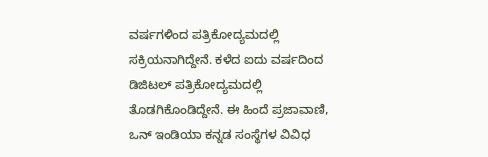ವರ್ಷಗಳಿಂದ ಪತ್ರಿಕೋದ್ಯಮದಲ್ಲಿ ಸಕ್ರಿಯನಾಗಿದ್ದೇನೆ. ಕಳೆದ ಐದು ವರ್ಷದಿಂದ ಡಿಜಿಟಲ್ ಪತ್ರಿಕೋದ್ಯಮದಲ್ಲಿ ತೊಡಗಿಕೊಂಡಿದ್ದೇನೆ. ಈ ಹಿಂದೆ ಪ್ರಜಾವಾಣಿ, ಒನ್ ಇಂಡಿಯಾ ಕನ್ನಡ ಸಂಸ್ಥೆಗಳ ವಿವಿಧ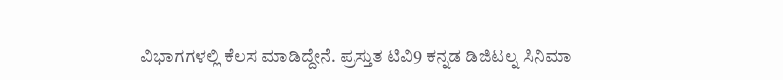ವಿಭಾಗಗಳಲ್ಲಿ ಕೆಲಸ ಮಾಡಿದ್ದೇನೆ. ಪ್ರಸ್ತುತ ಟಿವಿ9 ಕನ್ನಡ ಡಿಜಿಟಲ್ನ ಸಿನಿಮಾ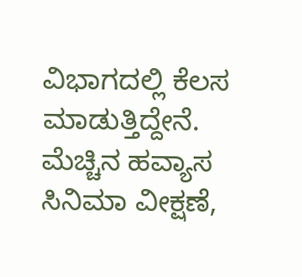ವಿಭಾಗದಲ್ಲಿ ಕೆಲಸ ಮಾಡುತ್ತಿದ್ದೇನೆ. ಮೆಚ್ಚಿನ ಹವ್ಯಾಸ ಸಿನಿಮಾ ವೀಕ್ಷಣೆ,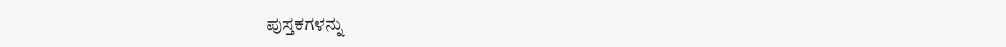ಪುಸ್ತಕಗಳನ್ನು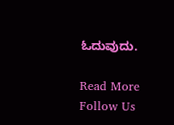ಓದುವುದು.

Read More
Follow Us